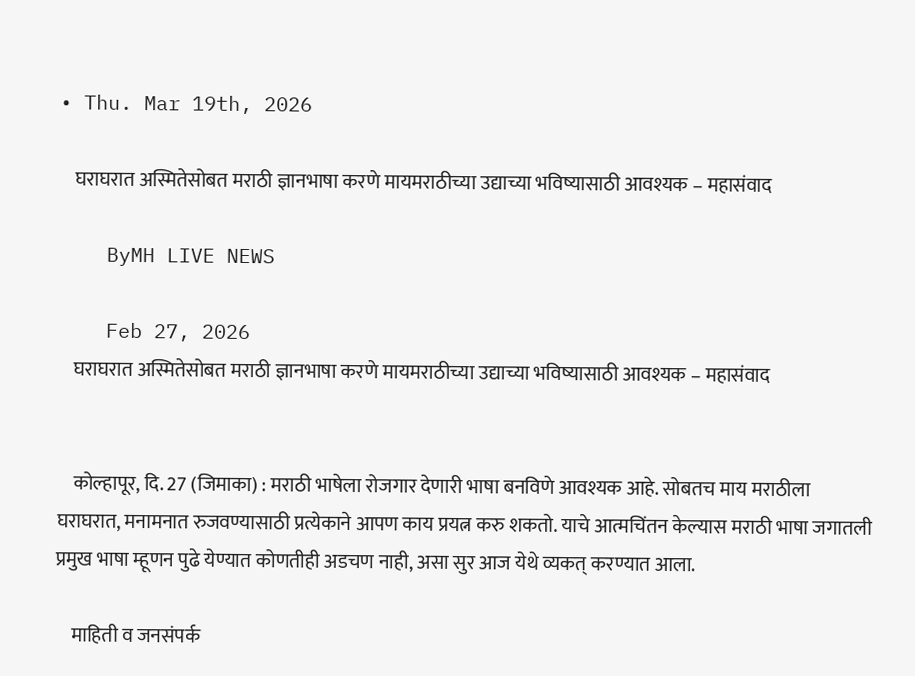• Thu. Mar 19th, 2026

    घराघरात अस्मितेसोबत मराठी ज्ञानभाषा करणे मायमराठीच्या उद्याच्या भविष्यासाठी आवश्यक – महासंवाद

    ByMH LIVE NEWS

    Feb 27, 2026
    घराघरात अस्मितेसोबत मराठी ज्ञानभाषा करणे मायमराठीच्या उद्याच्या भविष्यासाठी आवश्यक – महासंवाद


    कोल्हापूर, दि. 27 (जिमाका) : मराठी भाषेला रोजगार देणारी भाषा बनविणे आवश्यक आहे. सोबतच माय मराठीला घराघरात, मनामनात रुजवण्यासाठी प्रत्येकाने आपण काय प्रयत्न करु शकतो. याचे आत्मचिंतन केल्यास मराठी भाषा जगातली प्रमुख भाषा म्हूणन पुढे येण्यात कोणतीही अडचण नाही, असा सुर आज येथे व्यकत् करण्यात आला.

    माहिती व जनसंपर्क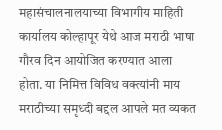महासंचालनालयाच्या विभागीय माहिती कार्यालय कोल्हापूर येथे आज मराठी भाषा गौरव दिन आयोजित करण्यात आला होता. या निमित्त विविध वक्त्यांनी माय मराठीच्या समृध्दी बद्दल आपले मत व्यकत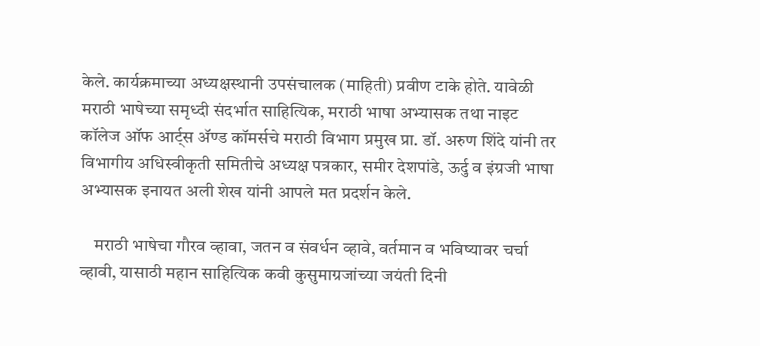केले. कार्यक्रमाच्या अध्यक्षस्थानी उपसंचालक (माहिती) प्रवीण टाके होते. यावेळी मराठी भाषेच्या समृध्दी संदर्भात साहित्यिक, मराठी भाषा अभ्यासक तथा नाइट कॉलेज ऑफ आर्ट्स ॲण्ड कॉमर्सचे मराठी विभाग प्रमुख प्रा. डॉ. अरुण शिंदे यांनी तर विभागीय अधिस्वीकृती समितीचे अध्यक्ष पत्रकार, समीर देशपांडे, ऊर्दु व इंग्रजी भाषा अभ्यासक इनायत अली शेख यांनी आपले मत प्रदर्शन केले.

    मराठी भाषेचा गौरव व्हावा, जतन व संवर्धन व्हावे, वर्तमान व भविष्यावर चर्चा व्हावी, यासाठी महान साहित्यिक कवी कुसुमाग्रजांच्या जयंती दिनी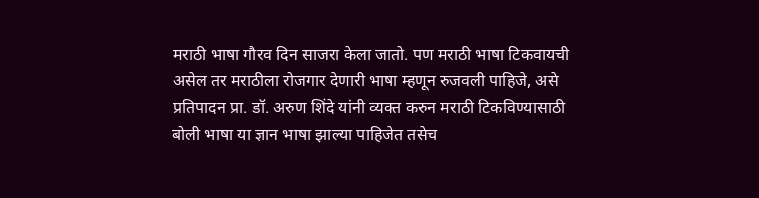मराठी भाषा गौरव दिन साजरा केला जातो. पण मराठी भाषा टिकवायची असेल तर मराठीला रोजगार देणारी भाषा म्हणून रुजवली पाहिजे, असे प्रतिपादन प्रा. डॉ. अरुण शिंदे यांनी व्यक्त करुन मराठी टिकविण्यासाठी बोली भाषा या ज्ञान भाषा झाल्या पाहिजेत तसेच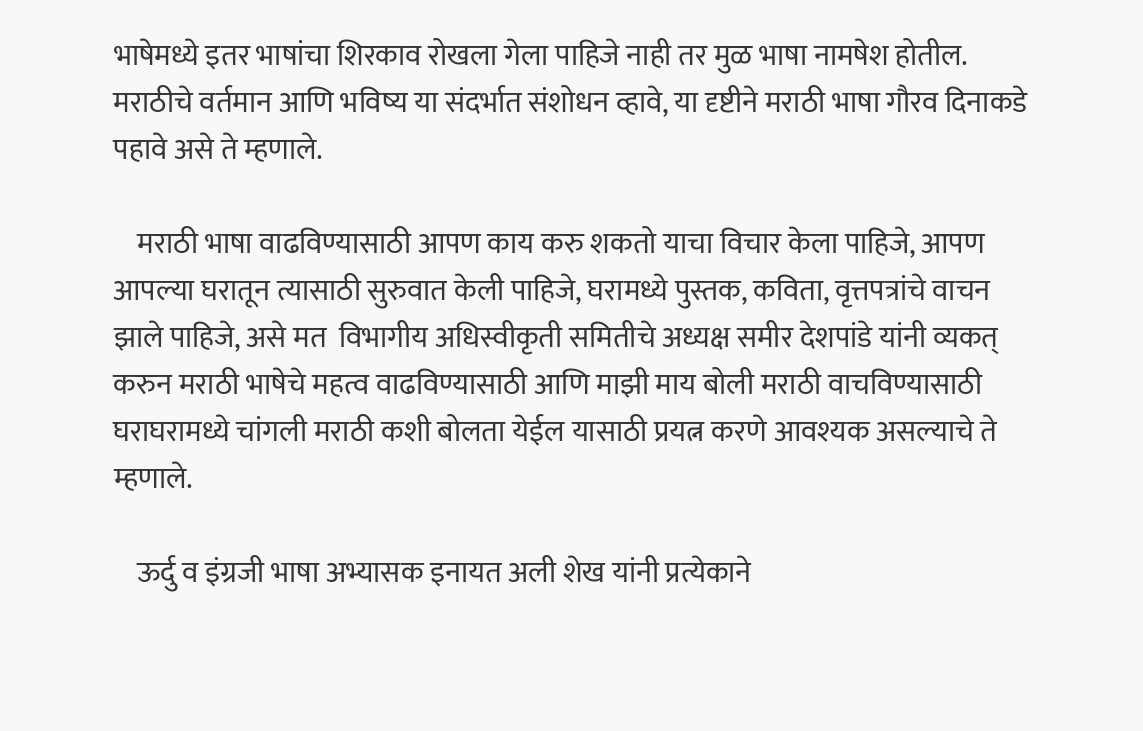भाषेमध्ये इतर भाषांचा शिरकाव रोखला गेला पाहिजे नाही तर मुळ भाषा नामषेश होतील. मराठीचे वर्तमान आणि भविष्य या संदर्भात संशोधन व्हावे, या दृष्टीने मराठी भाषा गौरव दिनाकडे पहावे असे ते म्हणाले.

    मराठी भाषा वाढविण्यासाठी आपण काय करु शकतो याचा विचार केला पाहिजे, आपण आपल्या घरातून त्यासाठी सुरुवात केली पाहिजे, घरामध्ये पुस्तक, कविता, वृत्तपत्रांचे वाचन झाले पाहिजे, असे मत  विभागीय अधिस्वीकृती समितीचे अध्यक्ष समीर देशपांडे यांनी व्यकत् करुन मराठी भाषेचे महत्व वाढविण्यासाठी आणि माझी माय बोली मराठी वाचविण्यासाठी घराघरामध्ये चांगली मराठी कशी बोलता येईल यासाठी प्रयत्न करणे आवश्यक असल्याचे ते म्हणाले.

    ऊर्दु व इंग्रजी भाषा अभ्यासक इनायत अली शेख यांनी प्रत्येकाने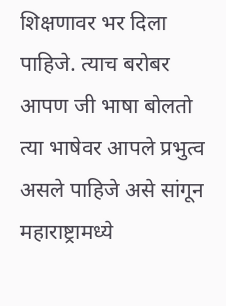शिक्षणावर भर दिला पाहिजे. त्याच बरोबर आपण जी भाषा बोलतो त्या भाषेवर आपले प्रभुत्व असले पाहिजे असे सांगून महाराष्ट्रामध्ये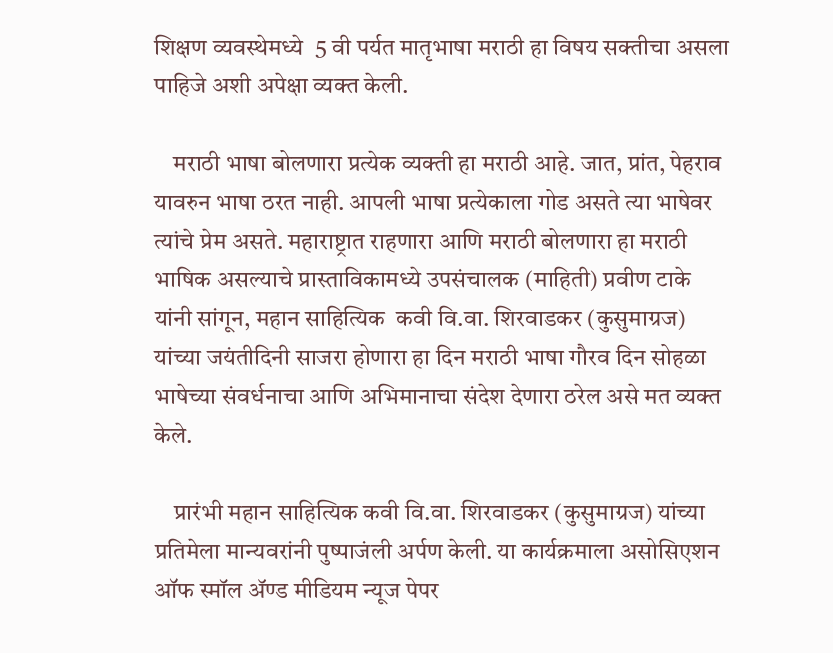शिक्षण व्यवस्थेमध्ये  5 वी पर्यत मातृभाषा मराठी हा विषय सक्तीचा असला पाहिजे अशी अपेक्षा व्यक्त केली.

    मराठी भाषा बोलणारा प्रत्येक व्यक्ती हा मराठी आहे. जात, प्रांत, पेहराव यावरुन भाषा ठरत नाही. आपली भाषा प्रत्येकाला गोड असते त्या भाषेवर त्यांचे प्रेम असते. महाराष्ट्रात राहणारा आणि मराठी बोलणारा हा मराठी भाषिक असल्याचे प्रास्ताविकामध्ये उपसंचालक (माहिती) प्रवीण टाके यांनी सांगून, महान साहित्यिक  कवी वि.वा. शिरवाडकर (कुसुमाग्रज) यांच्या जयंतीदिनी साजरा होणारा हा दिन मराठी भाषा गौरव दिन सोहळा भाषेच्या संवर्धनाचा आणि अभिमानाचा संदेश देणारा ठरेल असे मत व्यक्त केले.

    प्रारंभी महान साहित्यिक कवी वि.वा. शिरवाडकर (कुसुमाग्रज) यांच्या प्रतिमेला मान्यवरांनी पुष्पाजंली अर्पण केली. या कार्यक्रमाला असोसिएशन ऑफ स्मॉल ॲण्ड मीडियम न्यूज पेपर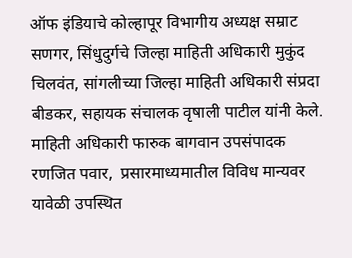ऑफ इंडियाचे कोल्हापूर विभागीय अध्यक्ष सम्राट सणगर, सिंधुदुर्गचे जिल्हा माहिती अधिकारी मुकुंद चिलवंत, सांगलीच्या जिल्हा माहिती अधिकारी संप्रदा बीडकर, सहायक संचालक वृषाली पाटील यांनी केले. माहिती अधिकारी फारुक बागवान उपसंपादक रणजित पवार,  प्रसारमाध्यमातील विविध मान्यवर यावेळी उपस्थित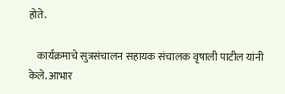होते.

    कार्यक्रमाचे सुत्रसंचालन सहायक संचालक वृषाली पाटील यांनी केले. आभार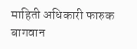माहिती अधिकारी फारुक बागवान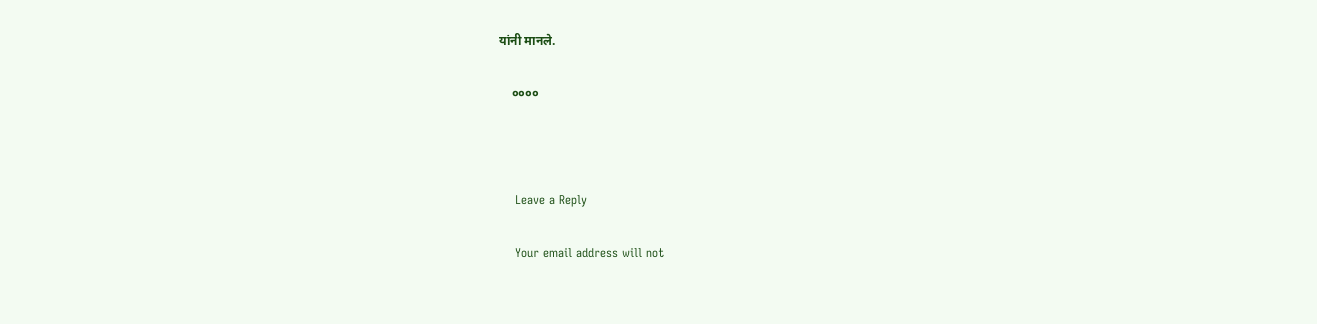यांनी मानले.

    ००००



    Leave a Reply

    Your email address will not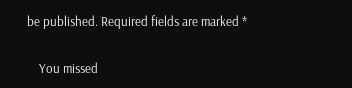be published. Required fields are marked *

    You missed